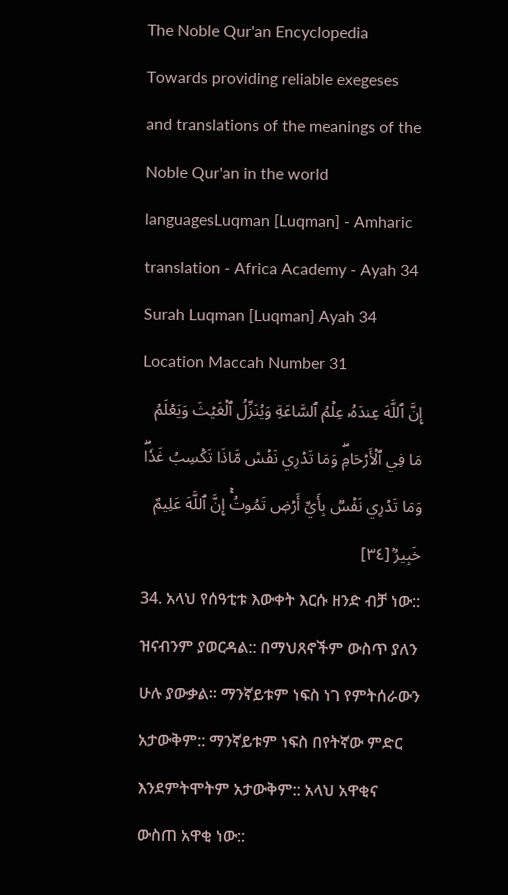The Noble Qur'an Encyclopedia
Towards providing reliable exegeses and translations of the meanings of the Noble Qur'an in the world languagesLuqman [Luqman] - Amharic translation - Africa Academy - Ayah 34
Surah Luqman [Luqman] Ayah 34 Location Maccah Number 31
إِنَّ ٱللَّهَ عِندَهُۥ عِلۡمُ ٱلسَّاعَةِ وَيُنَزِّلُ ٱلۡغَيۡثَ وَيَعۡلَمُ مَا فِي ٱلۡأَرۡحَامِۖ وَمَا تَدۡرِي نَفۡسٞ مَّاذَا تَكۡسِبُ غَدٗاۖ وَمَا تَدۡرِي نَفۡسُۢ بِأَيِّ أَرۡضٖ تَمُوتُۚ إِنَّ ٱللَّهَ عَلِيمٌ خَبِيرُۢ [٣٤]
34. አላህ የሰዓቲቱ እውቀት እርሱ ዘንድ ብቻ ነው:: ዝናብንም ያወርዳል:: በማህጸኖችም ውስጥ ያለን ሁሉ ያውቃል። ማንኛይቱም ነፍስ ነገ የምትሰራውን አታውቅም:: ማንኛይቱም ነፍስ በየትኛው ምድር እንደምትሞትም አታውቅም:: አላህ አዋቂና ውስጠ አዋቂ ነው::